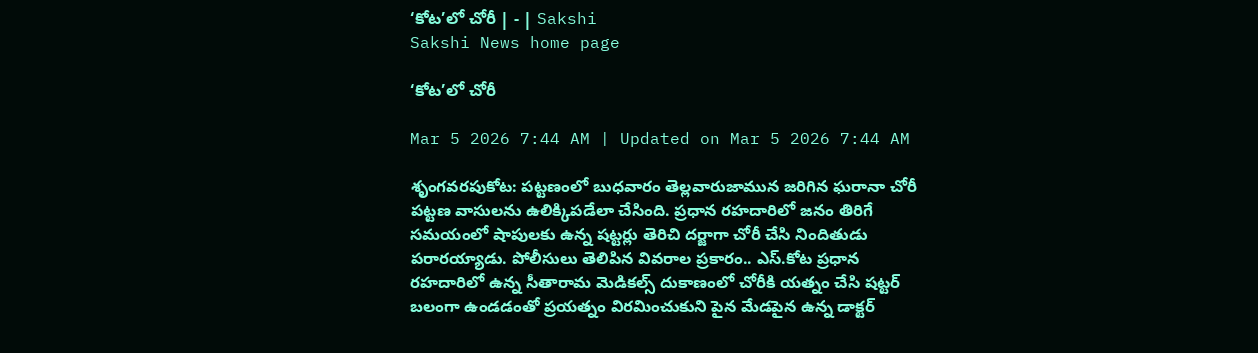‘కోట’లో చోరీ | - | Sakshi
Sakshi News home page

‘కోట’లో చోరీ

Mar 5 2026 7:44 AM | Updated on Mar 5 2026 7:44 AM

శృంగవరపుకోట: పట్టణంలో బుధవారం తెల్లవారుజామున జరిగిన ఘరానా చోరీ పట్టణ వాసులను ఉలిక్కిపడేలా చేసింది. ప్రధాన రహదారిలో జనం తిరిగే సమయంలో షాపులకు ఉన్న షట్టర్లు తెరిచి దర్జాగా చోరీ చేసి నిందితుడు పరారయ్యాడు. పోలీసులు తెలిపిన వివరాల ప్రకారం.. ఎస్‌.కోట ప్రధాన రహదారిలో ఉన్న సీతారామ మెడికల్స్‌ దుకాణంలో చోరీకి యత్నం చేసి షట్టర్‌ బలంగా ఉండడంతో ప్రయత్నం విరమించుకుని పైన మేడపైన ఉన్న డాక్టర్‌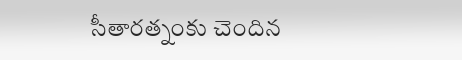సీతారత్నంకు చెందిన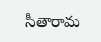సీతారామ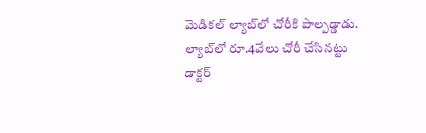మెడికల్‌ ల్యాబ్‌లో చోరీకి పాల్పడ్డాడు. ల్యాబ్‌లో రూ.4వేలు చోరీ చేసినట్టు డాక్టర్‌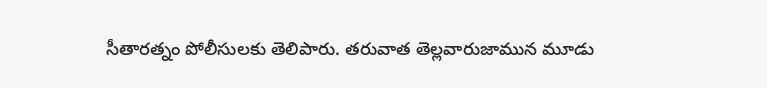సీతారత్నం పోలీసులకు తెలిపారు. తరువాత తెల్లవారుజామున మూడు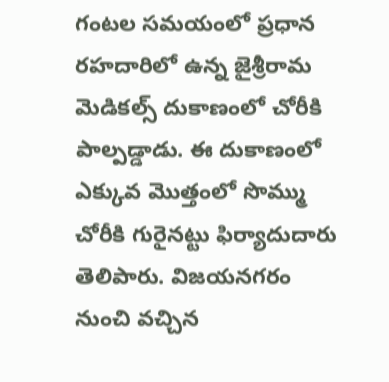గంటల సమయంలో ప్రధాన రహదారిలో ఉన్న జైశ్రీరామ మెడికల్స్‌ దుకాణంలో చోరీకి పాల్పడ్డాడు. ఈ దుకాణంలో ఎక్కువ మొత్తంలో సొమ్ము చోరీకి గురైనట్టు ఫిర్యాదుదారు తెలిపారు. విజయనగరం నుంచి వచ్చిన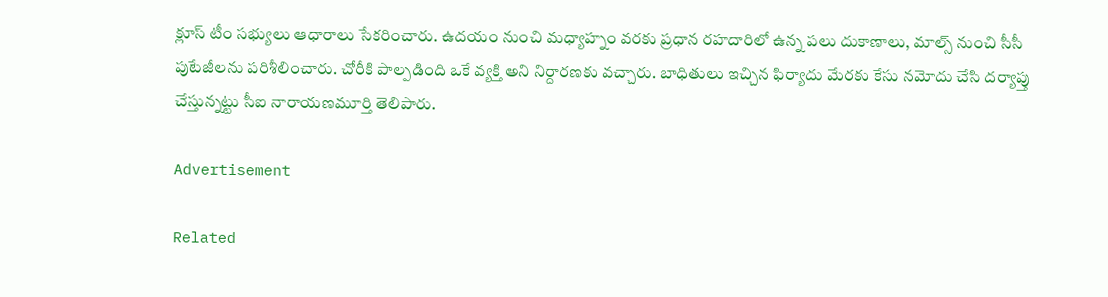క్లూస్‌ టీం సభ్యులు ఆధారాలు సేకరించారు. ఉదయం నుంచి మధ్యాహ్నం వరకు ప్రధాన రహదారిలో ఉన్న పలు దుకాణాలు, మాల్స్‌ నుంచి సీసీ పుటేజీలను పరిశీలించారు. చోరీకి పాల్పడింది ఒకే వ్యక్తి అని నిర్దారణకు వచ్చారు. బాధితులు ఇచ్చిన ఫిర్యాదు మేరకు కేసు నమోదు చేసి దర్యాప్తు చేస్తున్నట్టు సీఐ నారాయణమూర్తి తెలిపారు.

Advertisement

Related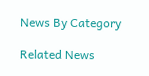News By Category

Related News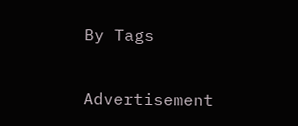By Tags

Advertisement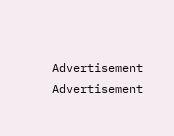Advertisement
Advertisement